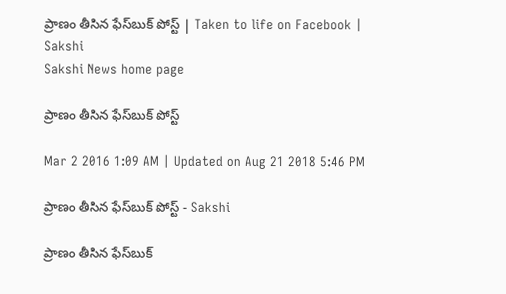ప్రాణం తీసిన ఫేస్‌బుక్ పోస్ట్ | Taken to life on Facebook | Sakshi
Sakshi News home page

ప్రాణం తీసిన ఫేస్‌బుక్ పోస్ట్

Mar 2 2016 1:09 AM | Updated on Aug 21 2018 5:46 PM

ప్రాణం తీసిన ఫేస్‌బుక్ పోస్ట్ - Sakshi

ప్రాణం తీసిన ఫేస్‌బుక్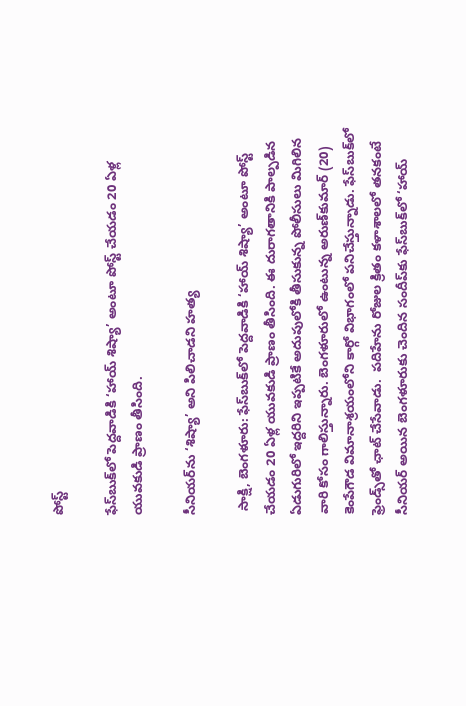పోస్ట్

ఫేస్‌బుక్‌లో పెద్దవాడికి ‘హాయ్ శిష్యా’ అంటూ పోస్ట్ చేయడం 20 ఏళ్ల యువకుడి ప్రాణం తీసింది.

సీనియర్‌ను ‘శిష్యా’ అని పిలిచాడని హత్య

 సాక్షి, బెంగళూరు: ఫేస్‌బుక్‌లో పెద్దవాడికి ‘హాయ్ శిష్యా’ అంటూ పోస్ట్ చేయడం 20 ఏళ్ల యువకుడి ప్రాణం తీసింది. ఈ దురాగతానికి పాల్పడిన ఏడుగురిలో ఇద్దరిని ఇప్పటికే అదుపులోకి తీసుకున్న పోలీసులు మిగిలిన వారి కోసం గాలిస్తున్నారు. బెంగళూరులో ఉంటున్న అరుణ్‌కుమార్ (20) కెంపేగౌడ విమానాశ్రయంలోని కార్గో విభాగంలో పనిచేస్తున్నాడు. ఫేస్‌బుక్‌లో ఫ్రెండ్స్‌తో ఛాట్ చేసేవాడు.  పదిహేను రోజుల క్రితం కళాశాలలో తనకంటే సీనియర్ అయిన బెంగళూరుకు చెందిన సందీప్‌కు ఫేస్‌బుక్‌లో ‘హాయ్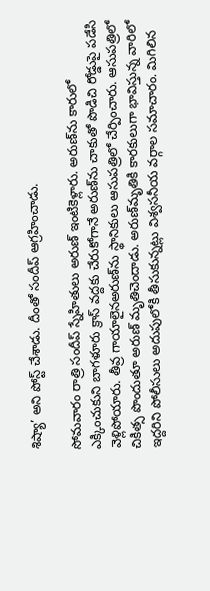శిష్యా’ అని పోస్ట్ చేశాడు. దీంతో సందీప్ ఆగ్రహించాడు.

సోమవారం రాత్రి సందీప్ స్నేహితులు అరుణ్ ఇంటికెళ్లారు. అరుణ్‌ను కారులో ఎక్కించుకుని బాగళూరు క్రాస్ వద్దకు చేరుకోగానే అరుణ్‌ను చాకుతో పొడిచి రోడ్డుపై పడేసి వెళ్లిపోయారు. తీవ్ర గాయాలైనఅరుణ్‌ను స్థానికులు ఆసుపత్రిలో చేర్పించారు. ఆసుపత్రిలో చికిత్స పొందుతూ అరుణ్ మృతిచెందాడు. అరుణ్‌మృతికి కారకులుగా భావిస్తున్న వారిలో ఇద్దరిని పోలీసులు అదుపులోకి తీసుకున్నట్లు విశ్వసనీయ వర్గాల సమాచారం. మిగిలిన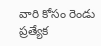వారి కోసం రెండు ప్రత్యేక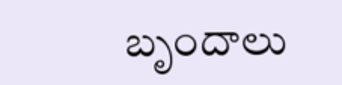బృందాలు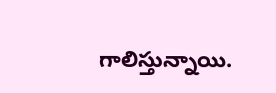గాలిస్తున్నాయి.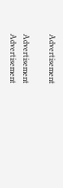Advertisement

Advertisement
Advertisement